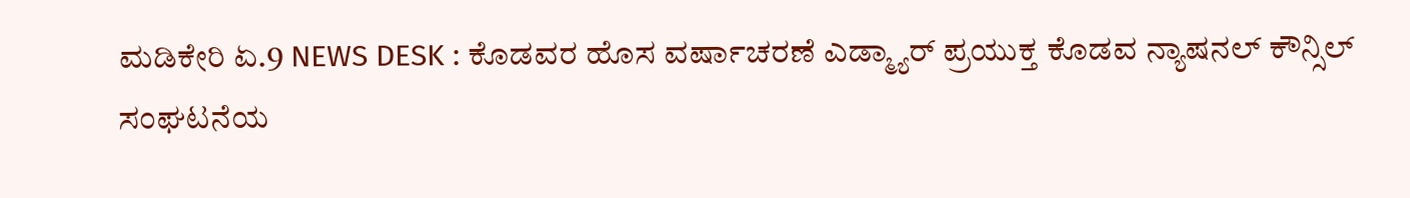ಮಡಿಕೇರಿ ಏ.9 NEWS DESK : ಕೊಡವರ ಹೊಸ ವರ್ಷಾಚರಣೆ ಎಡ್ಮ್ಯಾರ್ ಪ್ರಯುಕ್ತ ಕೊಡವ ನ್ಯಾಷನಲ್ ಕೌನ್ಸಿಲ್ ಸಂಘಟನೆಯ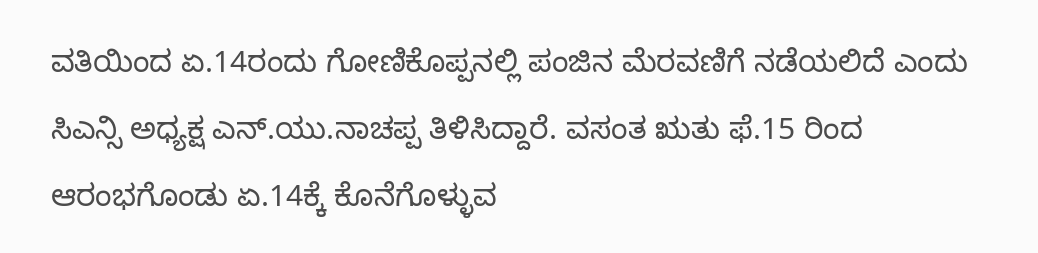ವತಿಯಿಂದ ಏ.14ರಂದು ಗೋಣಿಕೊಪ್ಪನಲ್ಲಿ ಪಂಜಿನ ಮೆರವಣಿಗೆ ನಡೆಯಲಿದೆ ಎಂದು ಸಿಎನ್ಸಿ ಅಧ್ಯಕ್ಷ ಎನ್.ಯು.ನಾಚಪ್ಪ ತಿಳಿಸಿದ್ದಾರೆ. ವಸಂತ ಋತು ಫೆ.15 ರಿಂದ ಆರಂಭಗೊಂಡು ಏ.14ಕ್ಕೆ ಕೊನೆಗೊಳ್ಳುವ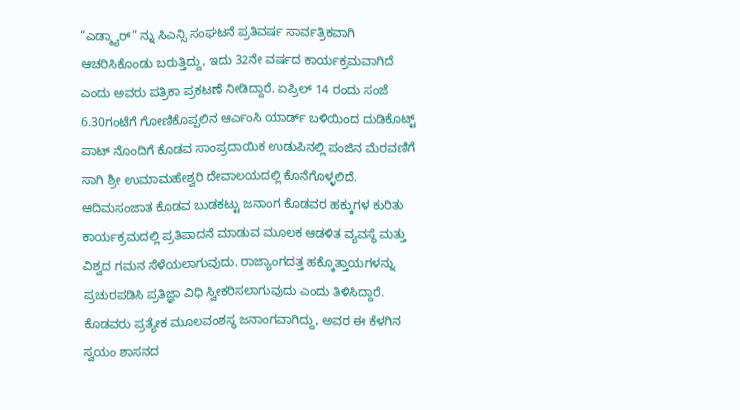“ಎಡ್ಮ್ಯಾರ್” ನ್ನು ಸಿಎನ್ಸಿ ಸಂಘಟನೆ ಪ್ರತಿವರ್ಷ ಸಾರ್ವತ್ರಿಕವಾಗಿ ಆಚರಿಸಿಕೊಂಡು ಬರುತ್ತಿದ್ದು, ಇದು 32ನೇ ವರ್ಷದ ಕಾರ್ಯಕ್ರಮವಾಗಿದೆ ಎಂದು ಅವರು ಪತ್ರಿಕಾ ಪ್ರಕಟಣೆ ನೀಡಿದ್ದಾರೆ. ಏಪ್ರಿಲ್ 14 ರಂದು ಸಂಜೆ 6.30ಗಂಟೆಗೆ ಗೋಣಿಕೊಪ್ಪಲಿನ ಆರ್ಎಂಸಿ ಯಾರ್ಡ್ ಬಳಿಯಿಂದ ದುಡಿಕೊಟ್ಟ್ ಪಾಟ್ ನೊಂದಿಗೆ ಕೊಡವ ಸಾಂಪ್ರದಾಯಿಕ ಉಡುಪಿನಲ್ಲಿ ಪಂಜಿನ ಮೆರವಣಿಗೆ ಸಾಗಿ ಶ್ರೀ ಉಮಾಮಹೇಶ್ವರಿ ದೇವಾಲಯದಲ್ಲಿ ಕೊನೆಗೊಳ್ಳಲಿದೆ. ಆದಿಮಸಂಜಾತ ಕೊಡವ ಬುಡಕಟ್ಟು ಜನಾಂಗ ಕೊಡವರ ಹಕ್ಕುಗಳ ಕುರಿತು ಕಾರ್ಯಕ್ರಮದಲ್ಲಿ ಪ್ರತಿಪಾದನೆ ಮಾಡುವ ಮೂಲಕ ಆಡಳಿತ ವ್ಯವಸ್ಥೆ ಮತ್ತು ವಿಶ್ವದ ಗಮನ ಸೆಳೆಯಲಾಗುವುದು. ರಾಜ್ಯಾಂಗದತ್ತ ಹಕ್ಕೊತ್ತಾಯಗಳನ್ನು ಪ್ರಚುರಪಡಿಸಿ ಪ್ರತಿಜ್ಞಾ ವಿಧಿ ಸ್ವೀಕರಿಸಲಾಗುವುದು ಎಂದು ತಿಳಿಸಿದ್ದಾರೆ. ಕೊಡವರು ಪ್ರತ್ಯೇಕ ಮೂಲವಂಶಸ್ಥ ಜನಾಂಗವಾಗಿದ್ದು, ಅವರ ಈ ಕೆಳಗಿನ ಸ್ವಯಂ ಶಾಸನದ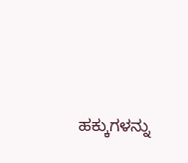ಹಕ್ಕುಗಳನ್ನು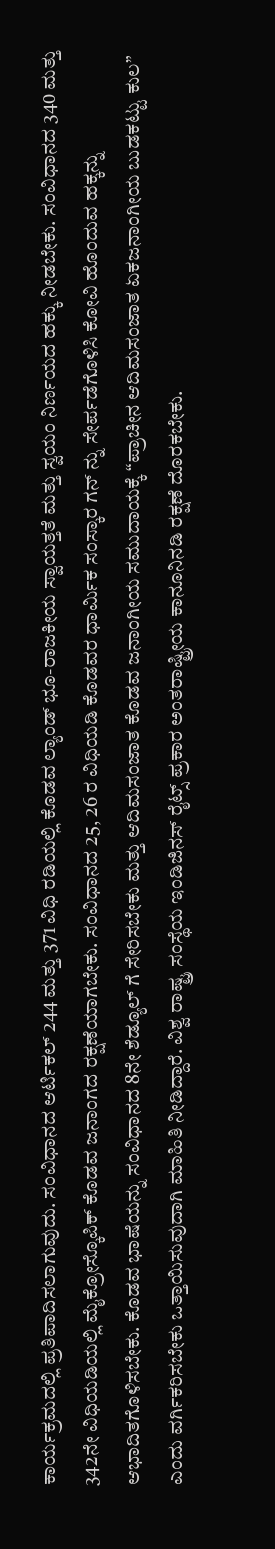ಕಾರ್ಯಕ್ರಮದಲ್ಲಿ ಪ್ರತಿಪಾದಿಸಲಾಗುವುದು. ಸಂವಿಧಾನದ ಆರ್ಟಿಕಲ್ 244 ಮತ್ತು 371 ವಿಧಿ ರಡಿಯಲ್ಲಿ ಕೊಡವ ಲ್ಯಾಂಡ್ ಭೂ-ರಾಜಕೀಯ ಸ್ವಾಯತ್ತತೆ ಮತ್ತು ಸ್ವಯಂ ನಿರ್ಣಯದ ಹಕ್ಕು ನೀಡಬೇಕು. ಸಂವಿಧಾನದ 340 ಮತ್ತು 342ನೇ ವಿಧಿಯಡಿಯಲ್ಲಿ ಮೈಕ್ರೋಸ್ಕೊಪಿಕ್ ಕೊಡವ ಜನಾಂಗದ ರಕ್ಷಣೆಯಾಗಬೇಕು. ಸಂವಿಧಾನದ 25, 26 ರ ವಿಧಿಯಡಿ ಕೊಡವರ ಧಾರ್ಮಿಕ ಸಂಸ್ಕಾರ ಗನ್ ನ್ನು ಸೇರ್ಪಡೆಗೊಳಿಸಿ ಕೋವಿ ಹೊಂದುವ ಹಕ್ಕನ್ನು ಆಭಾದಿತಗೊಳಿಸಬೇಕು. ಕೊಡವ ಭಾಷೆಯನ್ನು ಸಂವಿಧಾನದ 8ನೇ ಶೆಡ್ಯೂಲ್ ಗೆ ಸೇರಿಸಬೇಕು ಮತ್ತು ಆದಿಮಸಂಜಾತ ಕೊಡವ ಜನಾಂಗೀಯ ಸಮುದಾಯಕ್ಕೆ “ಪ್ರಾಚೀನ ಆದಿಮಸಂಜಾತ ಏಕಜನಾಂಗೀಯ ಬುಡಕಟ್ಟು ಕುಲ” ಎಂದು ವರ್ಗಿಕರಿಸಬೇಕು ಒತ್ತಾಯಿಸುವುದಾಗಿ ಮಾಹಿತಿ ನೀಡಿದ್ದಾರೆ. ವಿಶ್ವ ರಾಷ್ಟ್ರ ಸಂಸ್ಥೆಯ ಇಂಡಿಜಿನಸ್ ರೈಟ್ಸ್ ಪ್ರಕಾರ ಅಂತರಾಷ್ಟ್ರೀಯ ಕಾನೂನಿನಡಿ ರಕ್ಷಣೆ ದೊರಕಬೇಕು.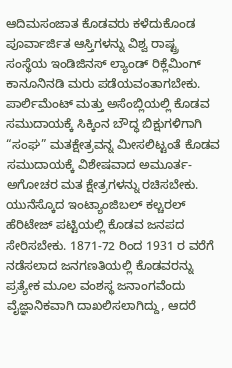ಆದಿಮಸಂಜಾತ ಕೊಡವರು ಕಳೆದುಕೊಂಡ ಪೂರ್ವಾರ್ಜಿತ ಆಸ್ತಿಗಳನ್ನು ವಿಶ್ವ ರಾಷ್ಟ್ರ ಸಂಸ್ಥೆಯ ಇಂಡಿಜಿನಸ್ ಲ್ಯಾಂಡ್ ರಿಕ್ಲೆಮಿಂಗ್ ಕಾನೂನಿನಡಿ ಮರು ಪಡೆಯವಂತಾಗಬೇಕು. ಪಾರ್ಲಿಮೆಂಟ್ ಮತ್ತು ಅಸೆಂಬ್ಲಿಯಲ್ಲಿ ಕೊಡವ ಸಮುದಾಯಕ್ಕೆ ಸಿಕ್ಕಿಂನ ಬೌದ್ಧ ಬಿಕ್ಷುಗಳಿಗಾಗಿ “ಸಂಘ” ಮತಕ್ಷೇತ್ರವನ್ನ ಮೀಸಲಿಟ್ಟಂತೆ ಕೊಡವ ಸಮುದಾಯಕ್ಕೆ ವಿಶೇಷವಾದ ಅಮೂರ್ತ-ಅಗೋಚರ ಮತ ಕ್ಷೇತ್ರಗಳನ್ನು ರಚಿಸಬೇಕು. ಯುನೆಸ್ಕೊದ ಇಂಟ್ಯಾಂಜಿಬಲ್ ಕಲ್ಚರಲ್ ಹೆರಿಟೇಜ್ ಪಟ್ಟಿಯಲ್ಲಿ ಕೊಡವ ಜನಪದ ಸೇರಿಸಬೇಕು. 1871-72 ರಿಂದ 1931 ರ ವರೆಗೆ ನಡೆಸಲಾದ ಜನಗಣತಿಯಲ್ಲಿ ಕೊಡವರನ್ನು ಪ್ರತ್ಯೇಕ ಮೂಲ ವಂಶಸ್ಥ ಜನಾಂಗವೆಂದು ವೈಜ್ಞಾನಿಕವಾಗಿ ದಾಖಲಿಸಲಾಗಿದ್ದು, ಆದರೆ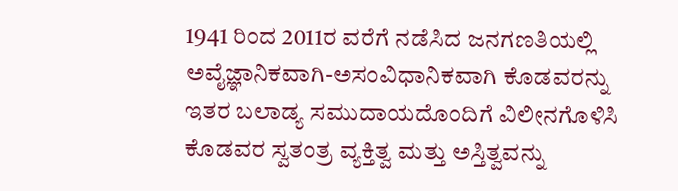1941 ರಿಂದ 2011ರ ವರೆಗೆ ನಡೆಸಿದ ಜನಗಣತಿಯಲ್ಲಿ ಅವೈಜ್ಞಾನಿಕವಾಗಿ-ಅಸಂವಿಧಾನಿಕವಾಗಿ ಕೊಡವರನ್ನು ಇತರ ಬಲಾಡ್ಯ ಸಮುದಾಯದೊಂದಿಗೆ ವಿಲೀನಗೊಳಿಸಿ ಕೊಡವರ ಸ್ವತಂತ್ರ ವ್ಯಕ್ತಿತ್ವ ಮತ್ತು ಅಸ್ತಿತ್ವವನ್ನು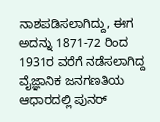ನಾಶಪಡಿಸಲಾಗಿದ್ದು, ಈಗ ಅದನ್ನು 1871-72 ರಿಂದ 1931ರ ವರೆಗೆ ನಡೆಸಲಾಗಿದ್ದ ವೈಜ್ಞಾನಿಕ ಜನಗಣತಿಯ ಆಧಾರದಲ್ಲಿ ಪುನರ್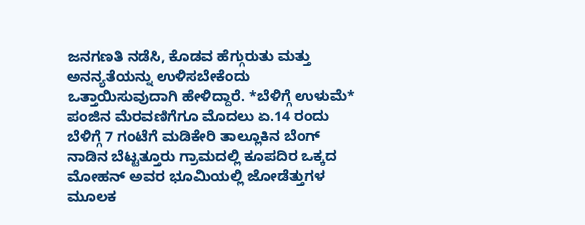ಜನಗಣತಿ ನಡೆಸಿ, ಕೊಡವ ಹೆಗ್ಗುರುತು ಮತ್ತು ಅನನ್ಯತೆಯನ್ನು ಉಳಿಸಬೇಕೆಂದು ಒತ್ತಾಯಿಸುವುದಾಗಿ ಹೇಳಿದ್ದಾರೆ. *ಬೆಳಿಗ್ಗೆ ಉಳುಮೆ* ಪಂಜಿನ ಮೆರವಣಿಗೆಗೂ ಮೊದಲು ಏ.14 ರಂದು ಬೆಳಿಗ್ಗೆ 7 ಗಂಟೆಗೆ ಮಡಿಕೇರಿ ತಾಲ್ಲೂಕಿನ ಬೆಂಗ್ ನಾಡಿನ ಬೆಟ್ಟತ್ತೂರು ಗ್ರಾಮದಲ್ಲಿ ಕೂಪದಿರ ಒಕ್ಕದ ಮೋಹನ್ ಅವರ ಭೂಮಿಯಲ್ಲಿ ಜೋಡೆತ್ತುಗಳ ಮೂಲಕ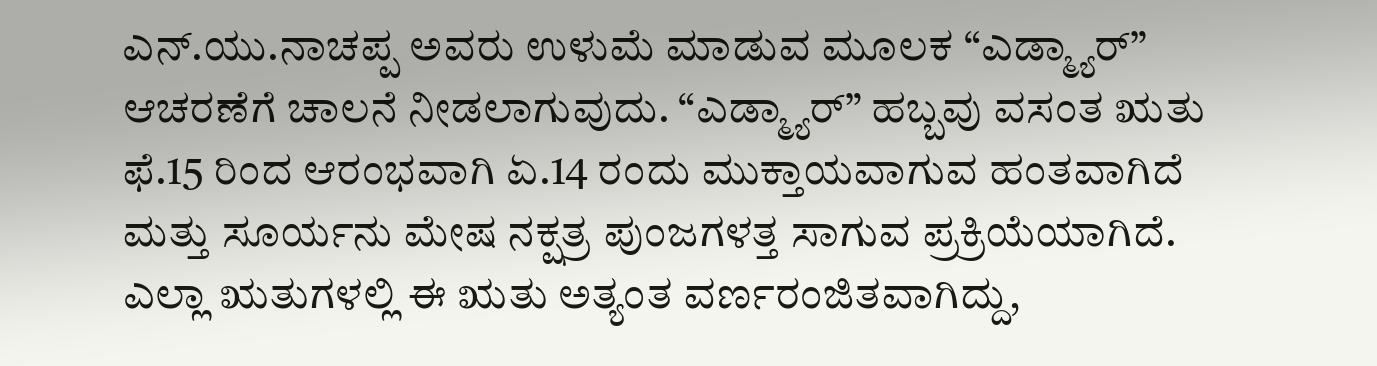ಎನ್.ಯು.ನಾಚಪ್ಪ ಅವರು ಉಳುಮೆ ಮಾಡುವ ಮೂಲಕ “ಎಡ್ಮ್ಯಾರ್” ಆಚರಣೆಗೆ ಚಾಲನೆ ನೀಡಲಾಗುವುದು. “ಎಡ್ಮ್ಯಾರ್” ಹಬ್ಬವು ವಸಂತ ಋತು ಫೆ.15 ರಿಂದ ಆರಂಭವಾಗಿ ಏ.14 ರಂದು ಮುಕ್ತಾಯವಾಗುವ ಹಂತವಾಗಿದೆ ಮತ್ತು ಸೂರ್ಯನು ಮೇಷ ನಕ್ಷತ್ರ ಪುಂಜಗಳತ್ತ ಸಾಗುವ ಪ್ರಕ್ರಿಯೆಯಾಗಿದೆ. ಎಲ್ಲಾ ಋತುಗಳಲ್ಲಿ ಈ ಋತು ಅತ್ಯಂತ ವರ್ಣರಂಜಿತವಾಗಿದ್ದು,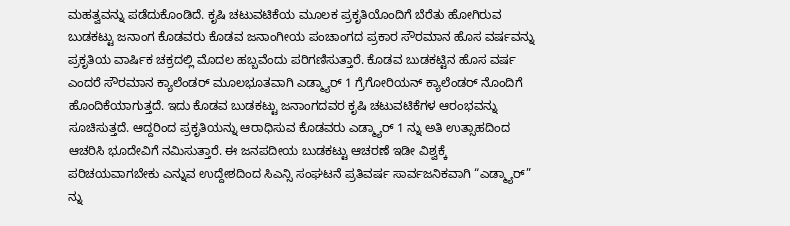ಮಹತ್ವವನ್ನು ಪಡೆದುಕೊಂಡಿದೆ. ಕೃಷಿ ಚಟುವಟಿಕೆಯ ಮೂಲಕ ಪ್ರಕೃತಿಯೊಂದಿಗೆ ಬೆರೆತು ಹೋಗಿರುವ ಬುಡಕಟ್ಟು ಜನಾಂಗ ಕೊಡವರು ಕೊಡವ ಜನಾಂಗೀಯ ಪಂಚಾಂಗದ ಪ್ರಕಾರ ಸೌರಮಾನ ಹೊಸ ವರ್ಷವನ್ನು ಪ್ರಕೃತಿಯ ವಾರ್ಷಿಕ ಚಕ್ರದಲ್ಲಿ ಮೊದಲ ಹಬ್ಬವೆಂದು ಪರಿಗಣಿಸುತ್ತಾರೆ. ಕೊಡವ ಬುಡಕಟ್ಟಿನ ಹೊಸ ವರ್ಷ ಎಂದರೆ ಸೌರಮಾನ ಕ್ಯಾಲೆಂಡರ್ ಮೂಲಭೂತವಾಗಿ ಎಡ್ಮ್ಯಾರ್ 1 ಗ್ರೆಗೋರಿಯನ್ ಕ್ಯಾಲೆಂಡರ್ ನೊಂದಿಗೆ ಹೊಂದಿಕೆಯಾಗುತ್ತದೆ. ಇದು ಕೊಡವ ಬುಡಕಟ್ಟು ಜನಾಂಗದವರ ಕೃಷಿ ಚಟುವಟಿಕೆಗಳ ಆರಂಭವನ್ನು ಸೂಚಿಸುತ್ತದೆ. ಆದ್ದರಿಂದ ಪ್ರಕೃತಿಯನ್ನು ಆರಾಧಿಸುವ ಕೊಡವರು ಎಡ್ಮ್ಯಾರ್ 1 ನ್ನು ಅತಿ ಉತ್ಸಾಹದಿಂದ ಆಚರಿಸಿ ಭೂದೇವಿಗೆ ನಮಿಸುತ್ತಾರೆ. ಈ ಜನಪದೀಯ ಬುಡಕಟ್ಟು ಆಚರಣೆ ಇಡೀ ವಿಶ್ವಕ್ಕೆ ಪರಿಚಯವಾಗಬೇಕು ಎನ್ನುವ ಉದ್ದೇಶದಿಂದ ಸಿಎನ್ಸಿ ಸಂಘಟನೆ ಪ್ರತಿವರ್ಷ ಸಾರ್ವಜನಿಕವಾಗಿ “ಎಡ್ಮ್ಯಾರ್” ನ್ನು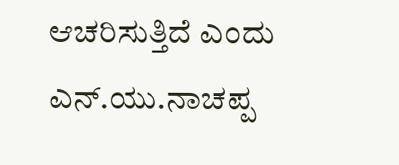ಆಚರಿಸುತ್ತಿದೆ ಎಂದು ಎನ್.ಯು.ನಾಚಪ್ಪ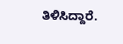ತಿಳಿಸಿದ್ದಾರೆ.